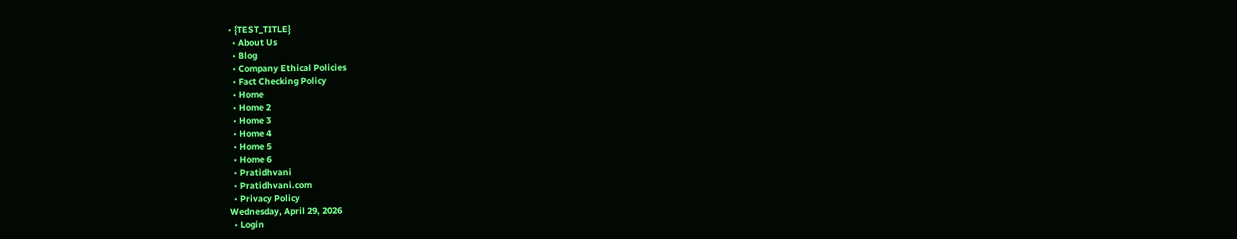• {TEST_TITLE}
  • About Us
  • Blog
  • Company Ethical Policies
  • Fact Checking Policy
  • Home
  • Home 2
  • Home 3
  • Home 4
  • Home 5
  • Home 6
  • Pratidhvani
  • Pratidhvani.com
  • Privacy Policy
Wednesday, April 29, 2026
  • Login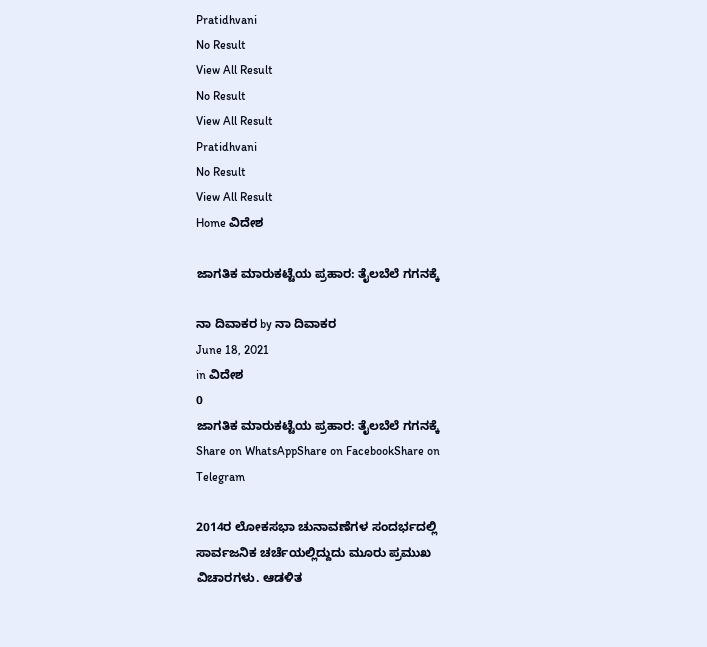Pratidhvani
No Result
View All Result
No Result
View All Result
Pratidhvani
No Result
View All Result
Home ವಿದೇಶ

ಜಾಗತಿಕ ಮಾರುಕಟ್ಟೆಯ ಪ್ರಹಾರ: ತೈಲಬೆಲೆ ಗಗನಕ್ಕೆ

ನಾ ದಿವಾಕರ by ನಾ ದಿವಾಕರ
June 18, 2021
in ವಿದೇಶ
0
ಜಾಗತಿಕ ಮಾರುಕಟ್ಟೆಯ ಪ್ರಹಾರ: ತೈಲಬೆಲೆ ಗಗನಕ್ಕೆ
Share on WhatsAppShare on FacebookShare on Telegram

2014ರ ಲೋಕಸಭಾ ಚುನಾವಣೆಗಳ ಸಂದರ್ಭದಲ್ಲಿ ಸಾರ್ವಜನಿಕ ಚರ್ಚೆಯಲ್ಲಿದ್ದುದು ಮೂರು ಪ್ರಮುಖ ವಿಚಾರಗಳು. ಆಡಳಿತ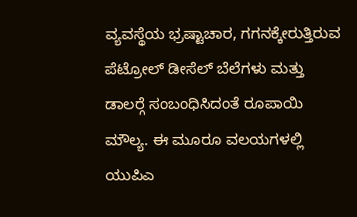ವ್ಯವಸ್ಥೆಯ ಭ್ರಷ್ಟಾಚಾರ, ಗಗನಕ್ಕೇರುತ್ತಿರುವ ಪೆಟ್ರೋಲ್ ಡೀಸೆಲ್ ಬೆಲೆಗಳು ಮತ್ತು ಡಾಲರ್‍ಗೆ ಸಂಬಂಧಿಸಿದಂತೆ ರೂಪಾಯಿ ಮೌಲ್ಯ. ಈ ಮೂರೂ ವಲಯಗಳಲ್ಲಿ ಯುಪಿಎ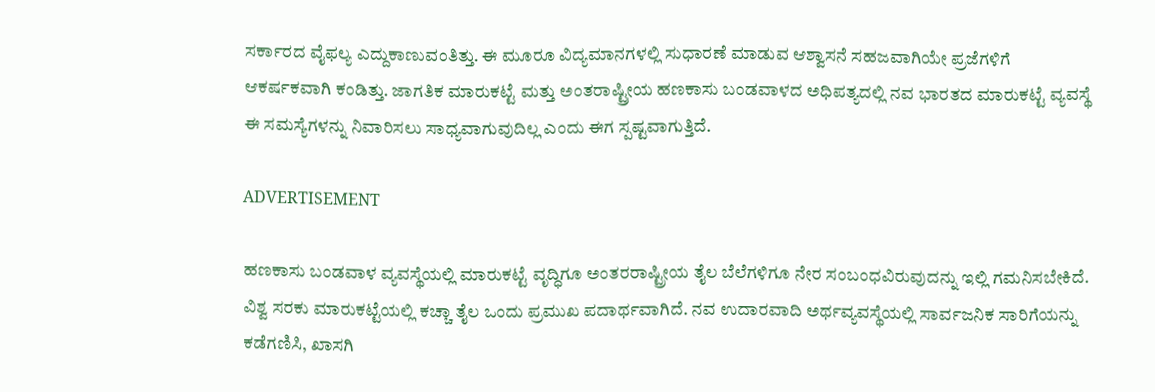ಸರ್ಕಾರದ ವೈಫಲ್ಯ ಎದ್ದುಕಾಣುವಂತಿತ್ತು. ಈ ಮೂರೂ ವಿದ್ಯಮಾನಗಳಲ್ಲಿ ಸುಧಾರಣೆ ಮಾಡುವ ಆಶ್ವಾಸನೆ ಸಹಜವಾಗಿಯೇ ಪ್ರಜೆಗಳಿಗೆ ಆಕರ್ಷಕವಾಗಿ ಕಂಡಿತ್ತು. ಜಾಗತಿಕ ಮಾರುಕಟ್ಟೆ ಮತ್ತು ಅಂತರಾಷ್ಟ್ರೀಯ ಹಣಕಾಸು ಬಂಡವಾಳದ ಅಧಿಪತ್ಯದಲ್ಲಿ ನವ ಭಾರತದ ಮಾರುಕಟ್ಟೆ ವ್ಯವಸ್ಥೆ ಈ ಸಮಸ್ಯೆಗಳನ್ನು ನಿವಾರಿಸಲು ಸಾಧ್ಯವಾಗುವುದಿಲ್ಲ ಎಂದು ಈಗ ಸ್ಪಷ್ಟವಾಗುತ್ತಿದೆ.

ADVERTISEMENT

ಹಣಕಾಸು ಬಂಡವಾಳ ವ್ಯವಸ್ಥೆಯಲ್ಲಿ ಮಾರುಕಟ್ಟೆ ವೃದ್ಧಿಗೂ ಅಂತರರಾಷ್ಟ್ರೀಯ ತೈಲ ಬೆಲೆಗಳಿಗೂ ನೇರ ಸಂಬಂಧವಿರುವುದನ್ನು ಇಲ್ಲಿ ಗಮನಿಸಬೇಕಿದೆ. ವಿಶ್ವ ಸರಕು ಮಾರುಕಟ್ಟೆಯಲ್ಲಿ ಕಚ್ಚಾ ತೈಲ ಒಂದು ಪ್ರಮುಖ ಪದಾರ್ಥವಾಗಿದೆ. ನವ ಉದಾರವಾದಿ ಅರ್ಥವ್ಯವಸ್ಥೆಯಲ್ಲಿ ಸಾರ್ವಜನಿಕ ಸಾರಿಗೆಯನ್ನು ಕಡೆಗಣಿಸಿ, ಖಾಸಗಿ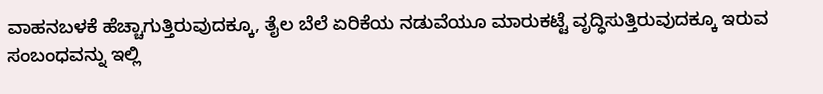ವಾಹನಬಳಕೆ ಹೆಚ್ಚಾಗುತ್ತಿರುವುದಕ್ಕೂ, ತೈಲ ಬೆಲೆ ಏರಿಕೆಯ ನಡುವೆಯೂ ಮಾರುಕಟ್ಟೆ ವೃದ್ಧಿಸುತ್ತಿರುವುದಕ್ಕೂ ಇರುವ ಸಂಬಂಧವನ್ನು ಇಲ್ಲಿ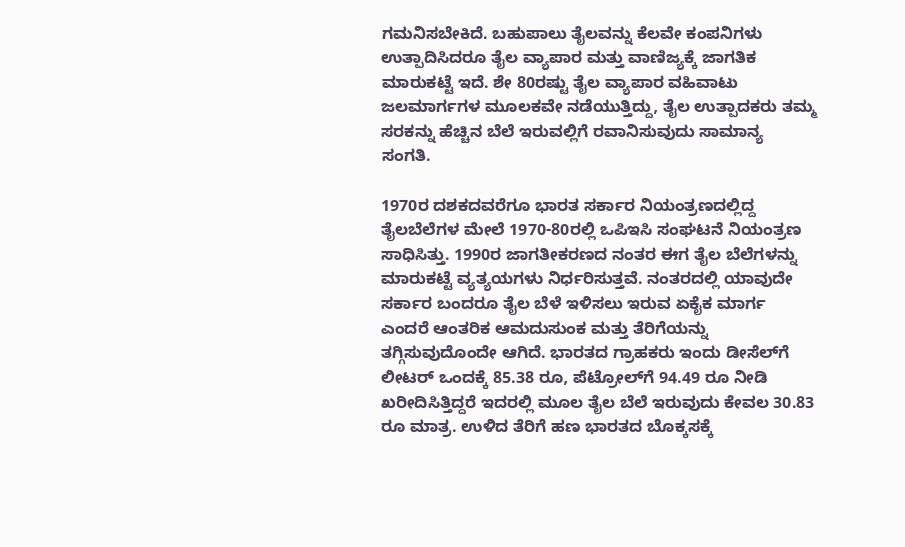ಗಮನಿಸಬೇಕಿದೆ. ಬಹುಪಾಲು ತೈಲವನ್ನು ಕೆಲವೇ ಕಂಪನಿಗಳು ಉತ್ಪಾದಿಸಿದರೂ ತೈಲ ವ್ಯಾಪಾರ ಮತ್ತು ವಾಣಿಜ್ಯಕ್ಕೆ ಜಾಗತಿಕ ಮಾರುಕಟ್ಟೆ ಇದೆ. ಶೇ 80ರಷ್ಟು ತೈಲ ವ್ಯಾಪಾರ ವಹಿವಾಟು ಜಲಮಾರ್ಗಗಳ ಮೂಲಕವೇ ನಡೆಯುತ್ತಿದ್ದು, ತೈಲ ಉತ್ಪಾದಕರು ತಮ್ಮ ಸರಕನ್ನು ಹೆಚ್ಚಿನ ಬೆಲೆ ಇರುವಲ್ಲಿಗೆ ರವಾನಿಸುವುದು ಸಾಮಾನ್ಯ ಸಂಗತಿ.

1970ರ ದಶಕದವರೆಗೂ ಭಾರತ ಸರ್ಕಾರ ನಿಯಂತ್ರಣದಲ್ಲಿದ್ದ ತೈಲಬೆಲೆಗಳ ಮೇಲೆ 1970-80ರಲ್ಲಿ ಒಪಿಇಸಿ ಸಂಘಟನೆ ನಿಯಂತ್ರಣ ಸಾಧಿಸಿತ್ತು. 1990ರ ಜಾಗತೀಕರಣದ ನಂತರ ಈಗ ತೈಲ ಬೆಲೆಗಳನ್ನು ಮಾರುಕಟ್ಟೆ ವ್ಯತ್ಯಯಗಳು ನಿರ್ಧರಿಸುತ್ತವೆ. ನಂತರದಲ್ಲಿ ಯಾವುದೇ ಸರ್ಕಾರ ಬಂದರೂ ತೈಲ ಬೆಳೆ ಇಳಿಸಲು ಇರುವ ಏಕೈಕ ಮಾರ್ಗ ಎಂದರೆ ಆಂತರಿಕ ಆಮದುಸುಂಕ ಮತ್ತು ತೆರಿಗೆಯನ್ನು ತಗ್ಗಿಸುವುದೊಂದೇ ಆಗಿದೆ. ಭಾರತದ ಗ್ರಾಹಕರು ಇಂದು ಡೀಸೆಲ್‍ಗೆ ಲೀಟರ್ ಒಂದಕ್ಕೆ 85.38 ರೂ, ಪೆಟ್ರೋಲ್‍ಗೆ 94.49 ರೂ ನೀಡಿ ಖರೀದಿಸಿತ್ತಿದ್ದರೆ ಇದರಲ್ಲಿ ಮೂಲ ತೈಲ ಬೆಲೆ ಇರುವುದು ಕೇವಲ 30.83 ರೂ ಮಾತ್ರ. ಉಳಿದ ತೆರಿಗೆ ಹಣ ಭಾರತದ ಬೊಕ್ಕಸಕ್ಕೆ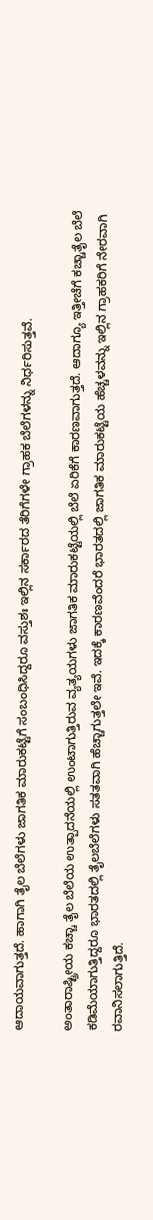ಆದಾಯವಾಗುತ್ತದೆ. ಹಾಗಾಗಿ ತೈಲ ಬೆಲೆಗಳು ಜಾಗತಿಕ ಮಾರುಕಟ್ಟೆಗೆ ಸಂಬಂಧಿಸಿದ್ದರೂ ವಸ್ತುಶಃ ಇಲ್ಲಿನ ಸರ್ಕಾರದ ತೆರಿಗೆಗಳೇ ಗ್ರಾಹಕ ಬೆಲೆಗಳನ್ನು ನಿರ್ಧರಿಸುತ್ತವೆ.

ಅಂತಾರಾಷ್ಟ್ರೀಯ ಕಚ್ಚಾ ತೈಲ ಬೆಲೆಯ ಉತ್ಪಾದನೆಯಲ್ಲಿ ಉಂಟಾಗುತ್ತಿರುವ ವ್ಯತ್ಯಯಗಳು ಜಾಗತಿಕ ಮಾರುಕಟ್ಟೆಯಲ್ಲಿ ಬೆಲೆ ಏರಿಕೆಗೆ ಕಾರಣವಾಗುತ್ತದೆ. ಆದಾಗ್ಯೂ ಇತ್ತೀಚೆಗೆ ಕಚ್ಚಾತೈಲ ಬೆಲೆ ಕಡಿಮೆಯಾಗುತ್ತಿದ್ದರೂ ಭಾರತದಲ್ಲಿ ತೈಲಬೆಲೆಗಳು ಸತತವಾಗಿ ಹೆಚ್ಚಾಗುತ್ತಲೇ ಇವೆ. ಇದಕ್ಕೆ ಕಾರಣವೆಂದರೆ ಭಾರತದಲ್ಲಿ ಜಾಗತಿಕ ಮಾರುಕಟ್ಟೆಯ ಹೆಚ್ಚಳವನ್ನು ಇಲ್ಲಿನ ಗ್ರಾಹಕರಿಗೆ ನೇರವಾಗಿ ರವಾನಿಸಲಾಗುತ್ತಿದೆ.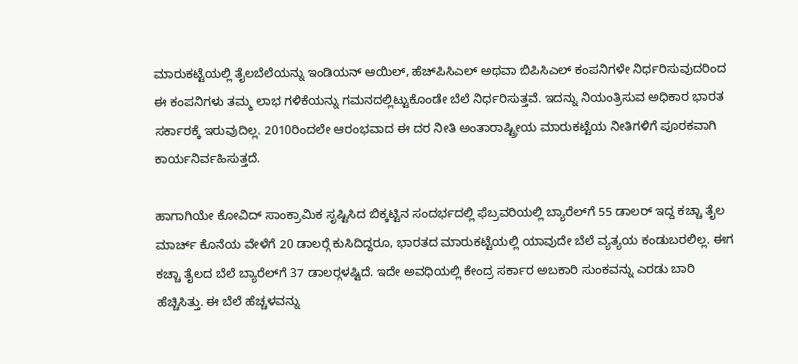ಮಾರುಕಟ್ಟೆಯಲ್ಲಿ ತೈಲಬೆಲೆಯನ್ನು ಇಂಡಿಯನ್ ಆಯಿಲ್, ಹೆಚ್‍ಪಿಸಿಎಲ್ ಅಥವಾ ಬಿಪಿಸಿಎಲ್ ಕಂಪನಿಗಳೇ ನಿರ್ಧರಿಸುವುದರಿಂದ ಈ ಕಂಪನಿಗಳು ತಮ್ಮ ಲಾಭ ಗಳಿಕೆಯನ್ನು ಗಮನದಲ್ಲಿಟ್ಟುಕೊಂಡೇ ಬೆಲೆ ನಿರ್ಧರಿಸುತ್ತವೆ. ಇದನ್ನು ನಿಯಂತ್ರಿಸುವ ಅಧಿಕಾರ ಭಾರತ ಸರ್ಕಾರಕ್ಕೆ ಇರುವುದಿಲ್ಲ. 2010ರಿಂದಲೇ ಆರಂಭವಾದ ಈ ದರ ನೀತಿ ಅಂತಾರಾಷ್ಟ್ರೀಯ ಮಾರುಕಟ್ಟೆಯ ನೀತಿಗಳಿಗೆ ಪೂರಕವಾಗಿ ಕಾರ್ಯನಿರ್ವಹಿಸುತ್ತದೆ.

ಹಾಗಾಗಿಯೇ ಕೋವಿದ್ ಸಾಂಕ್ರಾಮಿಕ ಸೃಷ್ಟಿಸಿದ ಬಿಕ್ಕಟ್ಟಿನ ಸಂದರ್ಭದಲ್ಲಿ ಫೆಬ್ರವರಿಯಲ್ಲಿ ಬ್ಯಾರೆಲ್‍ಗೆ 55 ಡಾಲರ್ ಇದ್ದ ಕಚ್ಚಾ ತೈಲ ಮಾರ್ಚ್ ಕೊನೆಯ ವೇಳೆಗೆ 20 ಡಾಲರ್‍ಗೆ ಕುಸಿದಿದ್ದರೂ, ಭಾರತದ ಮಾರುಕಟ್ಟೆಯಲ್ಲಿ ಯಾವುದೇ ಬೆಲೆ ವ್ಯತ್ಯಯ ಕಂಡುಬರಲಿಲ್ಲ. ಈಗ ಕಚ್ಚಾ ತೈಲದ ಬೆಲೆ ಬ್ಯಾರೆಲ್‍ಗೆ 37 ಡಾಲರ್‍ಗಳಷ್ಟಿದೆ. ಇದೇ ಅವಧಿಯಲ್ಲಿ ಕೇಂದ್ರ ಸರ್ಕಾರ ಅಬಕಾರಿ ಸುಂಕವನ್ನು ಎರಡು ಬಾರಿ ಹೆಚ್ಚಿಸಿತ್ತು. ಈ ಬೆಲೆ ಹೆಚ್ಚಳವನ್ನು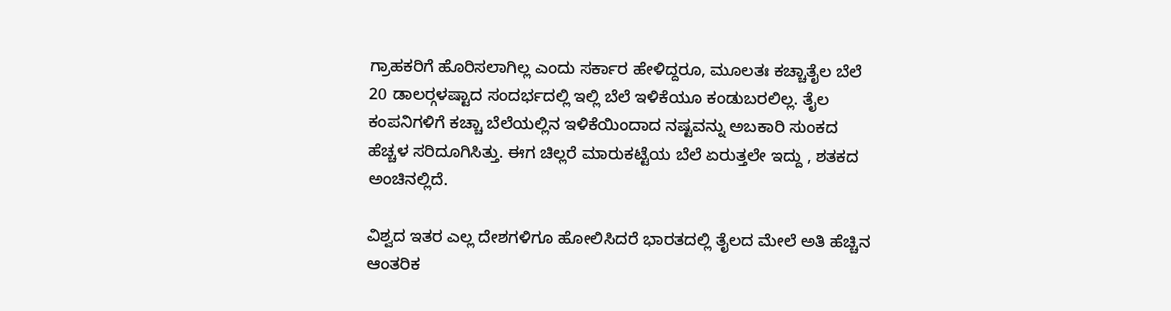ಗ್ರಾಹಕರಿಗೆ ಹೊರಿಸಲಾಗಿಲ್ಲ ಎಂದು ಸರ್ಕಾರ ಹೇಳಿದ್ದರೂ, ಮೂಲತಃ ಕಚ್ಚಾತೈಲ ಬೆಲೆ 20 ಡಾಲರ್‍ಗಳಷ್ಟಾದ ಸಂದರ್ಭದಲ್ಲಿ ಇಲ್ಲಿ ಬೆಲೆ ಇಳಿಕೆಯೂ ಕಂಡುಬರಲಿಲ್ಲ. ತೈಲ ಕಂಪನಿಗಳಿಗೆ ಕಚ್ಚಾ ಬೆಲೆಯಲ್ಲಿನ ಇಳಿಕೆಯಿಂದಾದ ನಷ್ಟವನ್ನು ಅಬಕಾರಿ ಸುಂಕದ ಹೆಚ್ಚಳ ಸರಿದೂಗಿಸಿತ್ತು. ಈಗ ಚಿಲ್ಲರೆ ಮಾರುಕಟ್ಟೆಯ ಬೆಲೆ ಏರುತ್ತಲೇ ಇದ್ದು , ಶತಕದ ಅಂಚಿನಲ್ಲಿದೆ.

ವಿಶ್ವದ ಇತರ ಎಲ್ಲ ದೇಶಗಳಿಗೂ ಹೋಲಿಸಿದರೆ ಭಾರತದಲ್ಲಿ ತೈಲದ ಮೇಲೆ ಅತಿ ಹೆಚ್ಚಿನ ಆಂತರಿಕ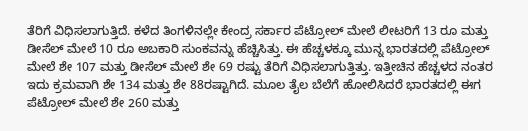ತೆರಿಗೆ ವಿಧಿಸಲಾಗುತ್ತಿದೆ. ಕಳೆದ ತಿಂಗಳಿನಲ್ಲೇ ಕೇಂದ್ರ ಸರ್ಕಾರ ಪೆಟ್ರೋಲ್ ಮೇಲೆ ಲೀಟರಿಗೆ 13 ರೂ ಮತ್ತು ಡೀಸೆಲ್ ಮೇಲೆ 10 ರೂ ಅಬಕಾರಿ ಸುಂಕವನ್ನು ಹೆಚ್ಚಿಸಿತ್ತು. ಈ ಹೆಚ್ಚಳಕ್ಕೂ ಮುನ್ನ ಭಾರತದಲ್ಲಿ ಪೆಟ್ರೋಲ್ ಮೇಲೆ ಶೇ 107 ಮತ್ತು ಡೀಸೆಲ್ ಮೇಲೆ ಶೇ 69 ರಷ್ಟು ತೆರಿಗೆ ವಿಧಿಸಲಾಗುತ್ತಿತ್ತು. ಇತ್ತೀಚಿನ ಹೆಚ್ಚಳದ ನಂತರ ಇದು ಕ್ರಮವಾಗಿ ಶೇ 134 ಮತ್ತು ಶೇ 88ರಷ್ಟಾಗಿದೆ. ಮೂಲ ತೈಲ ಬೆಲೆಗೆ ಹೋಲಿಸಿದರೆ ಭಾರತದಲ್ಲಿ ಈಗ ಪೆಟ್ರೋಲ್ ಮೇಲೆ ಶೇ 260 ಮತ್ತು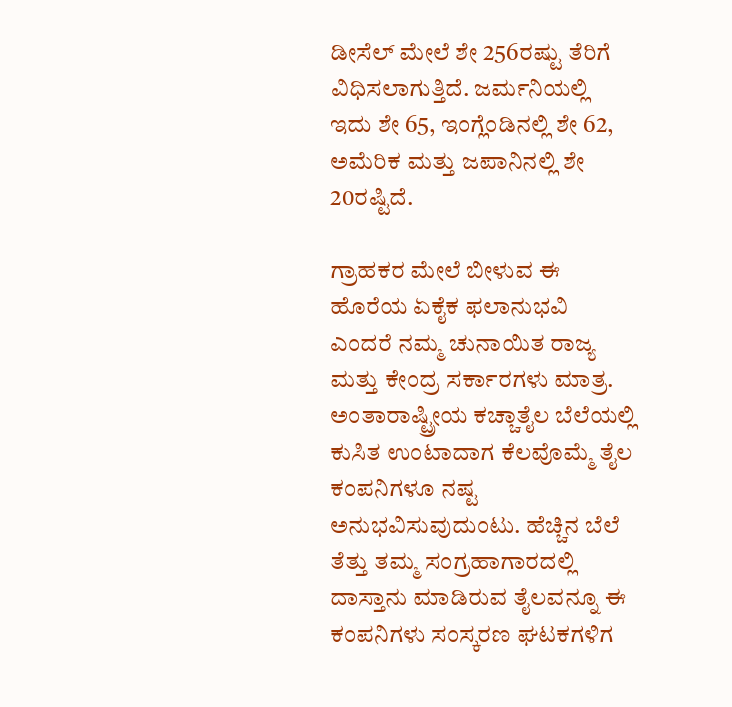ಡೀಸೆಲ್ ಮೇಲೆ ಶೇ 256ರಷ್ಟು ತೆರಿಗೆ ವಿಧಿಸಲಾಗುತ್ತಿದೆ. ಜರ್ಮನಿಯಲ್ಲಿ ಇದು ಶೇ 65, ಇಂಗ್ಲೆಂಡಿನಲ್ಲಿ ಶೇ 62, ಅಮೆರಿಕ ಮತ್ತು ಜಪಾನಿನಲ್ಲಿ ಶೇ 20ರಷ್ಟಿದೆ.

ಗ್ರಾಹಕರ ಮೇಲೆ ಬೀಳುವ ಈ ಹೊರೆಯ ಏಕೈಕ ಫಲಾನುಭವಿ ಎಂದರೆ ನಮ್ಮ ಚುನಾಯಿತ ರಾಜ್ಯ ಮತ್ತು ಕೇಂದ್ರ ಸರ್ಕಾರಗಳು ಮಾತ್ರ. ಅಂತಾರಾಷ್ಟ್ರೀಯ ಕಚ್ಚಾತೈಲ ಬೆಲೆಯಲ್ಲಿ ಕುಸಿತ ಉಂಟಾದಾಗ ಕೆಲವೊಮ್ಮೆ ತೈಲ ಕಂಪನಿಗಳೂ ನಷ್ಟ ಅನುಭವಿಸುವುದುಂಟು. ಹೆಚ್ಚಿನ ಬೆಲೆ ತೆತ್ತು ತಮ್ಮ ಸಂಗ್ರಹಾಗಾರದಲ್ಲಿ ದಾಸ್ತಾನು ಮಾಡಿರುವ ತೈಲವನ್ನೂ ಈ ಕಂಪನಿಗಳು ಸಂಸ್ಕರಣ ಘಟಕಗಳಿಗ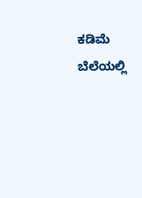ಕಡಿಮೆ ಬೆಲೆಯಲ್ಲಿ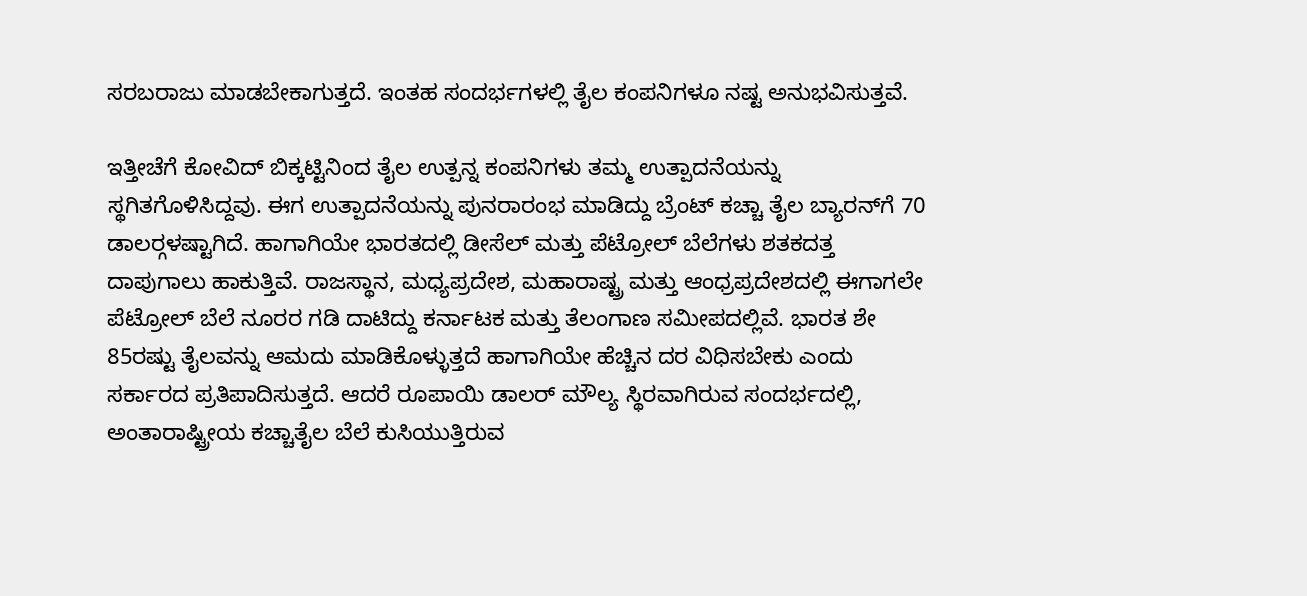ಸರಬರಾಜು ಮಾಡಬೇಕಾಗುತ್ತದೆ. ಇಂತಹ ಸಂದರ್ಭಗಳಲ್ಲಿ ತೈಲ ಕಂಪನಿಗಳೂ ನಷ್ಟ ಅನುಭವಿಸುತ್ತವೆ.

ಇತ್ತೀಚೆಗೆ ಕೋವಿದ್ ಬಿಕ್ಕಟ್ಟಿನಿಂದ ತೈಲ ಉತ್ಪನ್ನ ಕಂಪನಿಗಳು ತಮ್ಮ ಉತ್ಪಾದನೆಯನ್ನು ಸ್ಥಗಿತಗೊಳಿಸಿದ್ದವು. ಈಗ ಉತ್ಪಾದನೆಯನ್ನು ಪುನರಾರಂಭ ಮಾಡಿದ್ದು ಬ್ರೆಂಟ್ ಕಚ್ಚಾ ತೈಲ ಬ್ಯಾರನ್‍ಗೆ 70 ಡಾಲರ್‍ಗಳಷ್ಟಾಗಿದೆ. ಹಾಗಾಗಿಯೇ ಭಾರತದಲ್ಲಿ ಡೀಸೆಲ್ ಮತ್ತು ಪೆಟ್ರೋಲ್ ಬೆಲೆಗಳು ಶತಕದತ್ತ ದಾಪುಗಾಲು ಹಾಕುತ್ತಿವೆ. ರಾಜಸ್ಥಾನ, ಮಧ್ಯಪ್ರದೇಶ, ಮಹಾರಾಷ್ಟ್ರ ಮತ್ತು ಆಂಧ್ರಪ್ರದೇಶದಲ್ಲಿ ಈಗಾಗಲೇ ಪೆಟ್ರೋಲ್ ಬೆಲೆ ನೂರರ ಗಡಿ ದಾಟಿದ್ದು ಕರ್ನಾಟಕ ಮತ್ತು ತೆಲಂಗಾಣ ಸಮೀಪದಲ್ಲಿವೆ. ಭಾರತ ಶೇ 85ರಷ್ಟು ತೈಲವನ್ನು ಆಮದು ಮಾಡಿಕೊಳ್ಳುತ್ತದೆ ಹಾಗಾಗಿಯೇ ಹೆಚ್ಚಿನ ದರ ವಿಧಿಸಬೇಕು ಎಂದು ಸರ್ಕಾರದ ಪ್ರತಿಪಾದಿಸುತ್ತದೆ. ಆದರೆ ರೂಪಾಯಿ ಡಾಲರ್ ಮೌಲ್ಯ ಸ್ಥಿರವಾಗಿರುವ ಸಂದರ್ಭದಲ್ಲಿ, ಅಂತಾರಾಷ್ಟ್ರೀಯ ಕಚ್ಚಾತೈಲ ಬೆಲೆ ಕುಸಿಯುತ್ತಿರುವ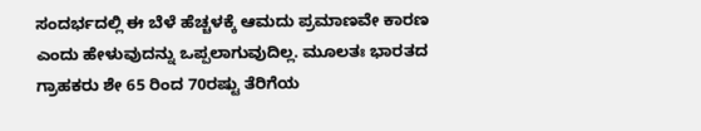ಸಂದರ್ಭದಲ್ಲಿ ಈ ಬೆಳೆ ಹೆಚ್ಚಳಕ್ಕೆ ಆಮದು ಪ್ರಮಾಣವೇ ಕಾರಣ ಎಂದು ಹೇಳುವುದನ್ನು ಒಪ್ಪಲಾಗುವುದಿಲ್ಲ. ಮೂಲತಃ ಭಾರತದ ಗ್ರಾಹಕರು ಶೇ 65 ರಿಂದ 70ರಷ್ಟು ತೆರಿಗೆಯ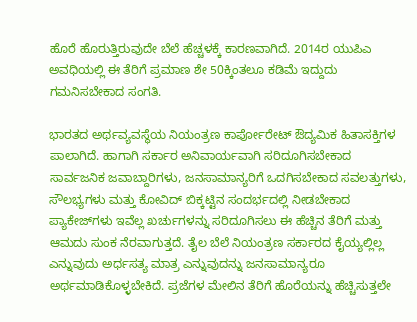ಹೊರೆ ಹೊರುತ್ತಿರುವುದೇ ಬೆಲೆ ಹೆಚ್ಚಳಕ್ಕೆ ಕಾರಣವಾಗಿದೆ. 2014ರ ಯುಪಿಎ ಅವಧಿಯಲ್ಲಿ ಈ ತೆರಿಗೆ ಪ್ರಮಾಣ ಶೇ 50ಕ್ಕಿಂತಲೂ ಕಡಿಮೆ ಇದ್ದುದು ಗಮನಿಸಬೇಕಾದ ಸಂಗತಿ.

ಭಾರತದ ಅರ್ಥವ್ಯವಸ್ಥೆಯ ನಿಯಂತ್ರಣ ಕಾರ್ಪೋರೇಟ್ ಔದ್ಯಮಿಕ ಹಿತಾಸಕ್ತಿಗಳ ಪಾಲಾಗಿದೆ. ಹಾಗಾಗಿ ಸರ್ಕಾರ ಅನಿವಾರ್ಯವಾಗಿ ಸರಿದೂಗಿಸಬೇಕಾದ ಸಾರ್ವಜನಿಕ ಜವಾಬ್ದಾರಿಗಳು, ಜನಸಾಮಾನ್ಯರಿಗೆ ಒದಗಿಸಬೇಕಾದ ಸವಲತ್ತುಗಳು, ಸೌಲಭ್ಯಗಳು ಮತ್ತು ಕೋವಿದ್ ಬಿಕ್ಕಟ್ಟಿನ ಸಂದರ್ಭದಲ್ಲಿ ನೀಡಬೇಕಾದ ಪ್ಯಾಕೇಜ್‍ಗಳು ಇವೆಲ್ಲ ಖರ್ಚುಗಳನ್ನು ಸರಿದೂಗಿಸಲು ಈ ಹೆಚ್ಚಿನ ತೆರಿಗೆ ಮತ್ತು ಆಮದು ಸುಂಕ ನೆರವಾಗುತ್ತದೆ. ತೈಲ ಬೆಲೆ ನಿಯಂತ್ರಣ ಸರ್ಕಾರದ ಕೈಯ್ಯಲ್ಲಿಲ್ಲ ಎನ್ನುವುದು ಅರ್ಧಸತ್ಯ ಮಾತ್ರ ಎನ್ನುವುದನ್ನು ಜನಸಾಮಾನ್ಯರೂ ಅರ್ಥಮಾಡಿಕೊಳ್ಳಬೇಕಿದೆ. ಪ್ರಜೆಗಳ ಮೇಲಿನ ತೆರಿಗೆ ಹೊರೆಯನ್ನು ಹೆಚ್ಚಿಸುತ್ತಲೇ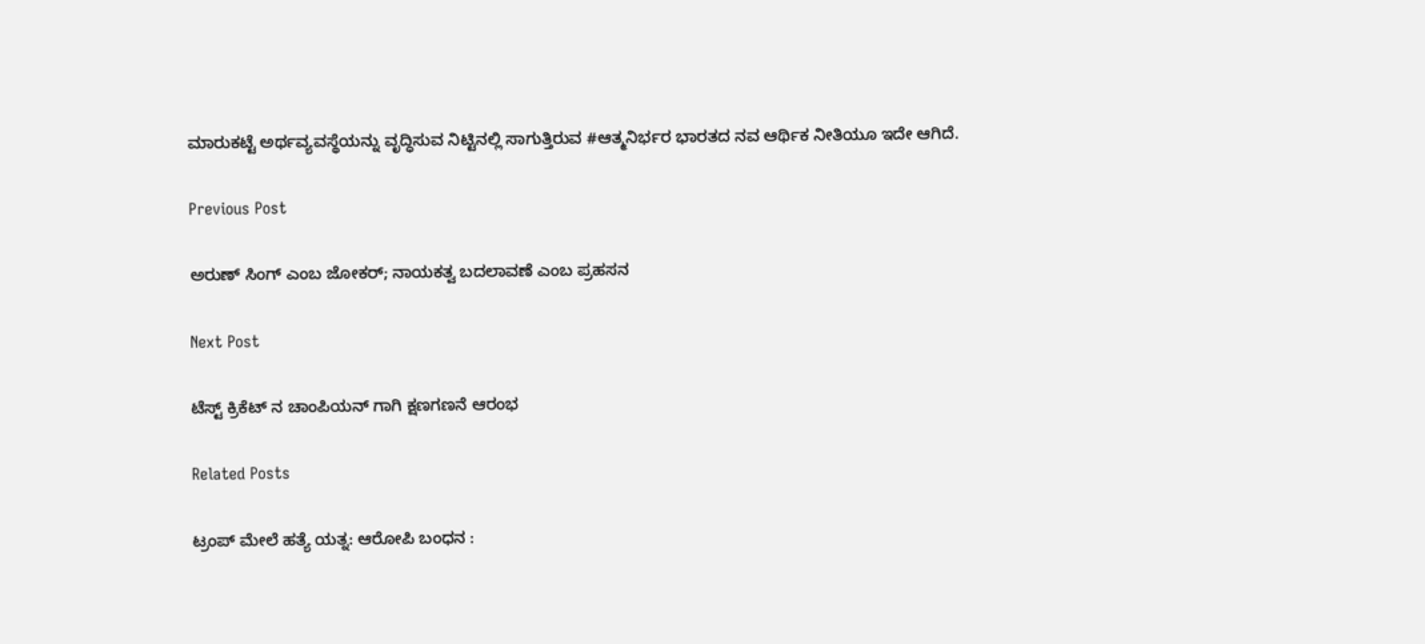ಮಾರುಕಟ್ಟೆ ಅರ್ಥವ್ಯವಸ್ಥೆಯನ್ನು ವೃದ್ಧಿಸುವ ನಿಟ್ಟಿನಲ್ಲಿ ಸಾಗುತ್ತಿರುವ #ಆತ್ಮನಿರ್ಭರ ಭಾರತದ ನವ ಆರ್ಥಿಕ ನೀತಿಯೂ ಇದೇ ಆಗಿದೆ.

Previous Post

ಅರುಣ್ ಸಿಂಗ್ ಎಂಬ ಜೋಕರ್; ನಾಯಕತ್ವ ಬದಲಾವಣೆ ಎಂಬ ಪ್ರಹಸನ

Next Post

ಟೆಸ್ಟ್ ಕ್ರಿಕೆಟ್ ನ ಚಾಂಪಿಯನ್‌ ಗಾಗಿ ಕ್ಷಣಗಣನೆ ಆರಂಭ

Related Posts

ಟ್ರಂಪ್ ಮೇಲೆ ಹತ್ಯೆ ಯತ್ನ: ಆರೋಪಿ ಬಂಧನ :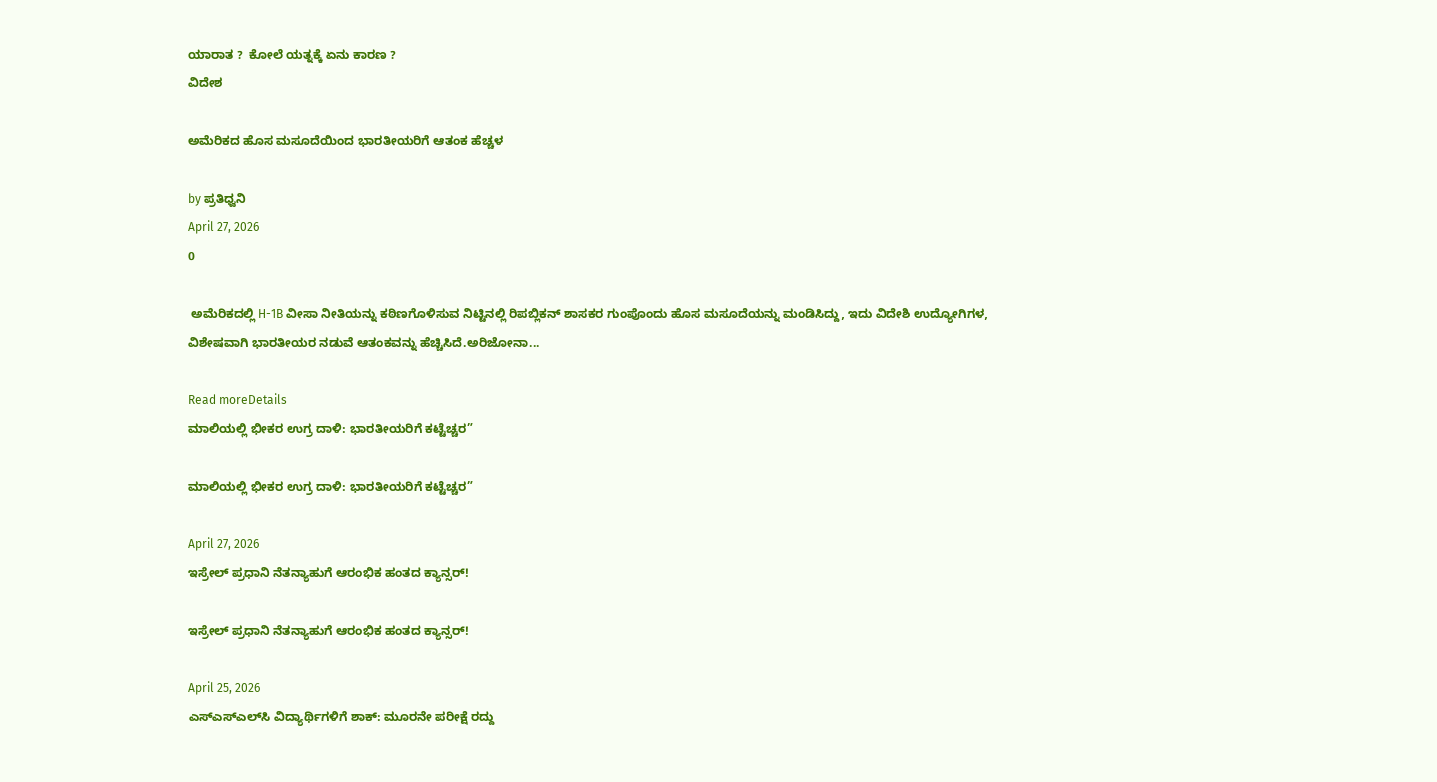ಯಾರಾತ ?  ಕೋಲೆ ಯತ್ನಕ್ಕೆ ಏನು ಕಾರಣ ?
ವಿದೇಶ

ಅಮೆರಿಕದ ಹೊಸ ಮಸೂದೆಯಿಂದ ಭಾರತೀಯರಿಗೆ ಆತಂಕ ಹೆಚ್ಚಳ

by ಪ್ರತಿಧ್ವನಿ
April 27, 2026
0

 ಅಮೆರಿಕದಲ್ಲಿ H-1B ವೀಸಾ ನೀತಿಯನ್ನು ಕಠಿಣಗೊಳಿಸುವ ನಿಟ್ಟಿನಲ್ಲಿ ರಿಪಬ್ಲಿಕನ್ ಶಾಸಕರ ಗುಂಪೊಂದು ಹೊಸ ಮಸೂದೆಯನ್ನು ಮಂಡಿಸಿದ್ದು, ಇದು ವಿದೇಶಿ ಉದ್ಯೋಗಿಗಳ, ವಿಶೇಷವಾಗಿ ಭಾರತೀಯರ ನಡುವೆ ಆತಂಕವನ್ನು ಹೆಚ್ಚಿಸಿದೆ.ಅರಿಜೋನಾ...

Read moreDetails
ಮಾಲಿಯಲ್ಲಿ ಭೀಕರ ಉಗ್ರ ದಾಳಿ: ಭಾರತೀಯರಿಗೆ ಕಟ್ಟೆಚ್ಚರ”

ಮಾಲಿಯಲ್ಲಿ ಭೀಕರ ಉಗ್ರ ದಾಳಿ: ಭಾರತೀಯರಿಗೆ ಕಟ್ಟೆಚ್ಚರ”

April 27, 2026
ಇಸ್ರೇಲ್ ಪ್ರಧಾನಿ ನೆತನ್ಯಾಹುಗೆ ಆರಂಭಿಕ ಹಂತದ ಕ್ಯಾನ್ಸರ್!

ಇಸ್ರೇಲ್ ಪ್ರಧಾನಿ ನೆತನ್ಯಾಹುಗೆ ಆರಂಭಿಕ ಹಂತದ ಕ್ಯಾನ್ಸರ್!

April 25, 2026
ಎಸ್‌ಎಸ್‌ಎಲ್‌ಸಿ ವಿದ್ಯಾರ್ಥಿಗಳಿಗೆ ಶಾಕ್: ಮೂರನೇ ಪರೀಕ್ಷೆ ರದ್ದು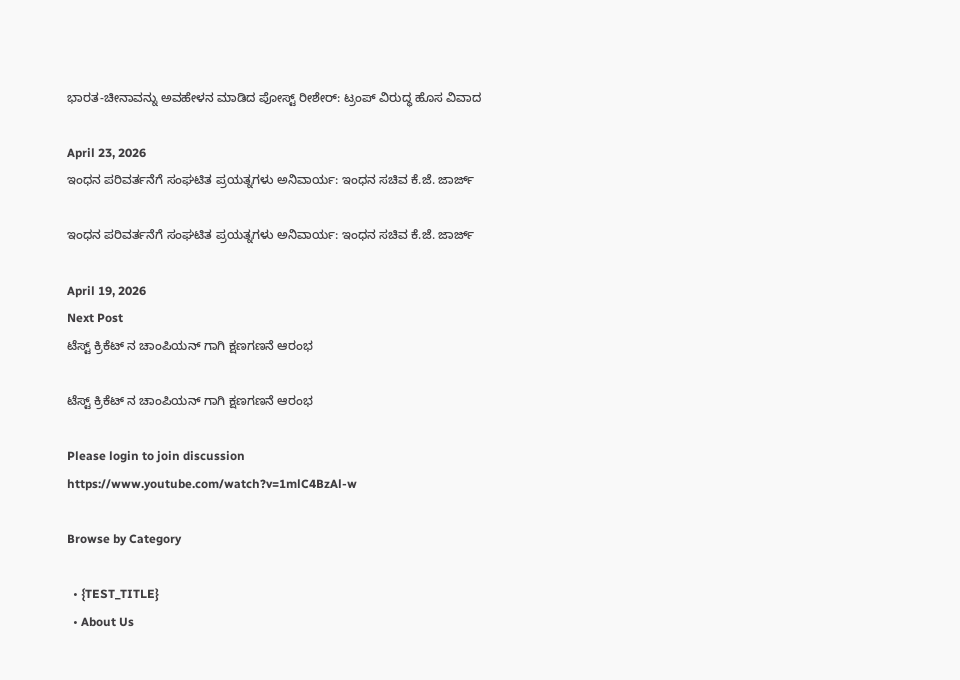ಭಾರತ-ಚೀನಾವನ್ನು ಅವಹೇಳನ ಮಾಡಿದ ಪೋಸ್ಟ್ ರೀಶೇರ್: ಟ್ರಂಪ್ ವಿರುದ್ಧ ಹೊಸ ವಿವಾದ

April 23, 2026
ಇಂಧನ ಪರಿವರ್ತನೆಗೆ ಸಂಘಟಿತ ಪ್ರಯತ್ನಗಳು ಅನಿವಾರ್ಯ: ಇಂಧನ ಸಚಿವ ಕೆ.ಜೆ. ಜಾರ್ಜ್

ಇಂಧನ ಪರಿವರ್ತನೆಗೆ ಸಂಘಟಿತ ಪ್ರಯತ್ನಗಳು ಅನಿವಾರ್ಯ: ಇಂಧನ ಸಚಿವ ಕೆ.ಜೆ. ಜಾರ್ಜ್

April 19, 2026
Next Post
ಟೆಸ್ಟ್ ಕ್ರಿಕೆಟ್ ನ ಚಾಂಪಿಯನ್‌ ಗಾಗಿ ಕ್ಷಣಗಣನೆ ಆರಂಭ

ಟೆಸ್ಟ್ ಕ್ರಿಕೆಟ್ ನ ಚಾಂಪಿಯನ್‌ ಗಾಗಿ ಕ್ಷಣಗಣನೆ ಆರಂಭ

Please login to join discussion
https://www.youtube.com/watch?v=1mlC4BzAl-w

Browse by Category

  • {TEST_TITLE}
  • About Us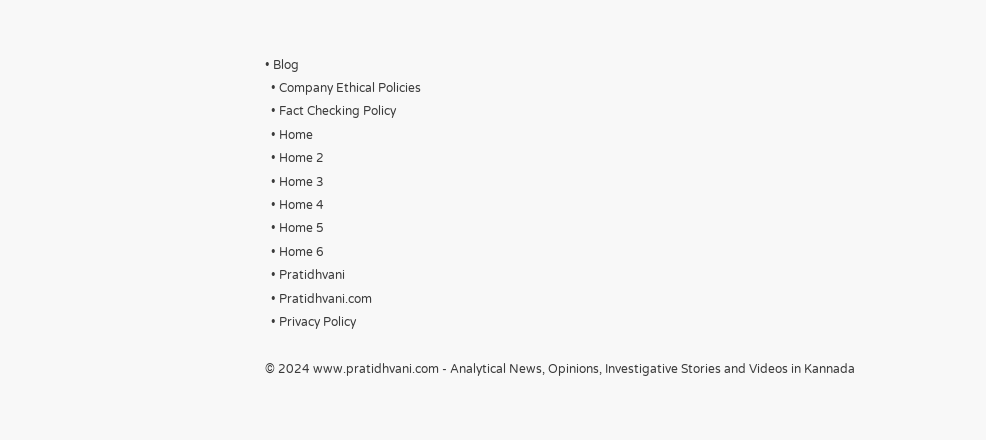• Blog
  • Company Ethical Policies
  • Fact Checking Policy
  • Home
  • Home 2
  • Home 3
  • Home 4
  • Home 5
  • Home 6
  • Pratidhvani
  • Pratidhvani.com
  • Privacy Policy

© 2024 www.pratidhvani.com - Analytical News, Opinions, Investigative Stories and Videos in Kannada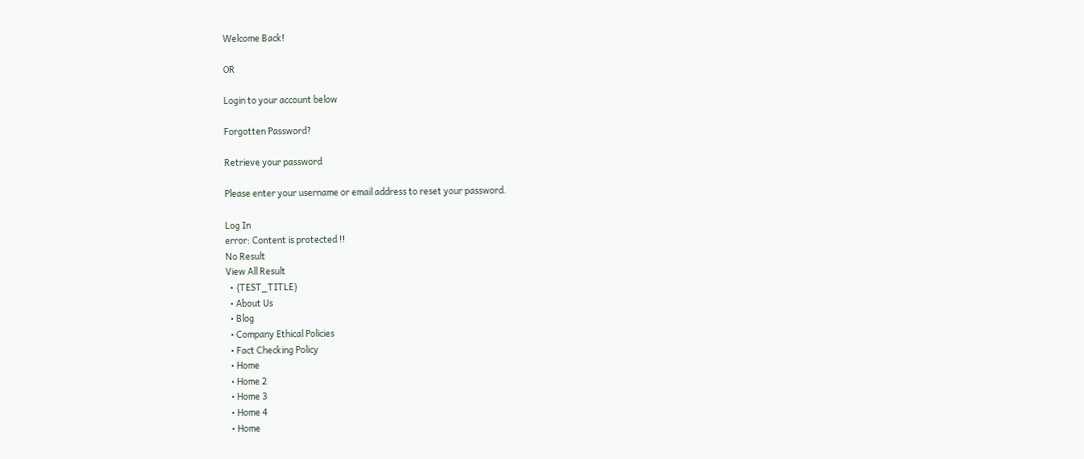Welcome Back!

OR

Login to your account below

Forgotten Password?

Retrieve your password

Please enter your username or email address to reset your password.

Log In
error: Content is protected !!
No Result
View All Result
  • {TEST_TITLE}
  • About Us
  • Blog
  • Company Ethical Policies
  • Fact Checking Policy
  • Home
  • Home 2
  • Home 3
  • Home 4
  • Home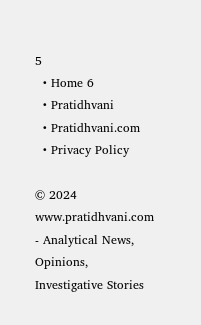5
  • Home 6
  • Pratidhvani
  • Pratidhvani.com
  • Privacy Policy

© 2024 www.pratidhvani.com - Analytical News, Opinions, Investigative Stories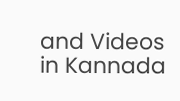and Videos in Kannada